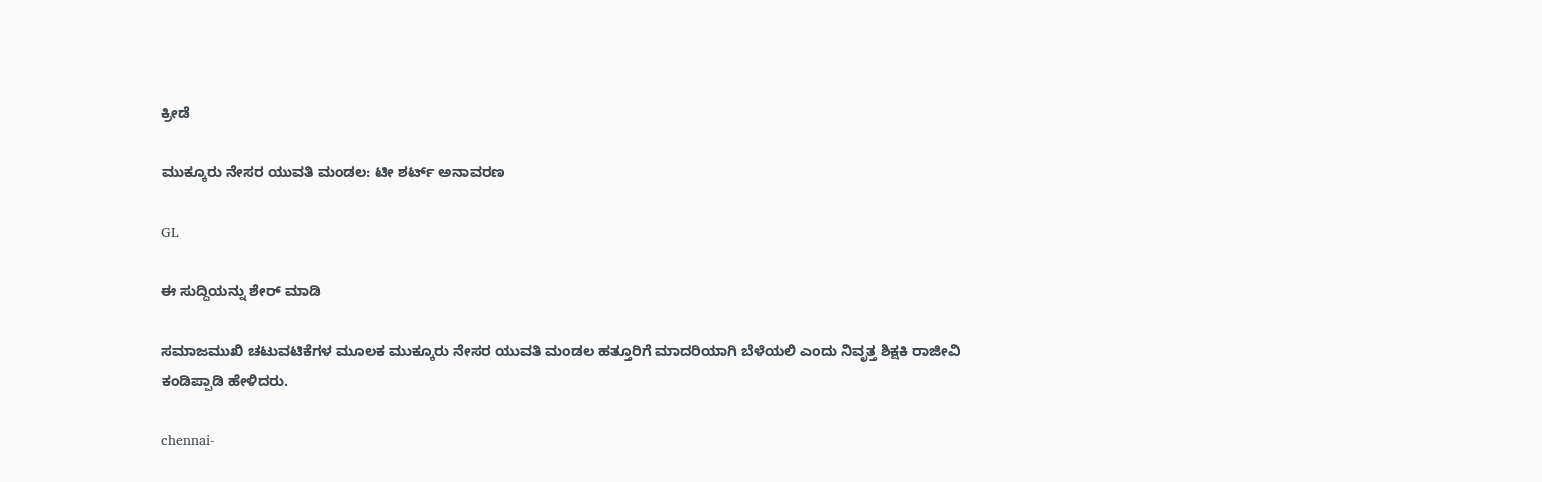ಕ್ರೀಡೆ

ಮುಕ್ಕೂರು ನೇಸರ ಯುವತಿ ಮಂಡಲ: ಟೀ ಶರ್ಟ್ ಅನಾವರಣ

GL

ಈ ಸುದ್ದಿಯನ್ನು ಶೇರ್ ಮಾಡಿ

ಸಮಾಜಮುಖಿ ಚಟುವಟಿಕೆಗಳ ಮೂಲಕ ಮುಕ್ಕೂರು ನೇಸರ ಯುವತಿ ಮಂಡಲ ಹತ್ತೂರಿಗೆ ಮಾದರಿಯಾಗಿ ಬೆಳೆಯಲಿ ಎಂದು ನಿವೃತ್ತ ಶಿಕ್ಷಕಿ ರಾಜೀವಿ ಕಂಡಿಪ್ಪಾಡಿ ಹೇಳಿದರು.

chennai-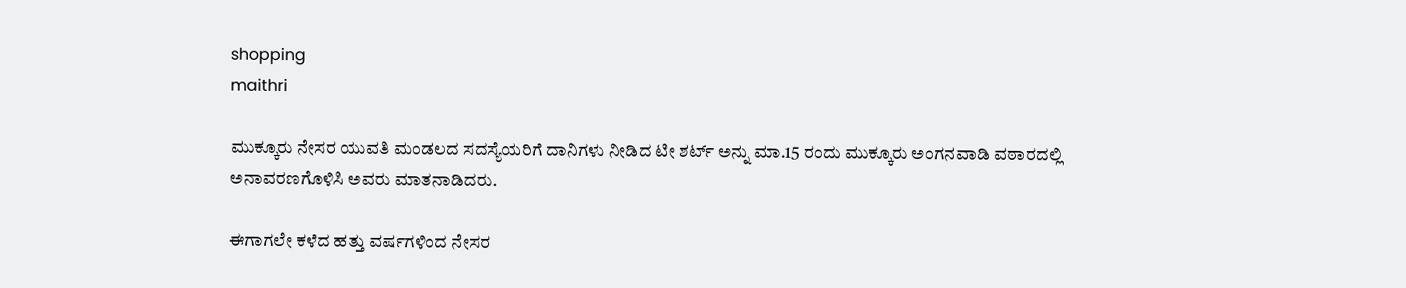shopping
maithri

ಮುಕ್ಕೂರು ನೇಸರ ಯುವತಿ ಮಂಡಲದ ಸದಸ್ಯೆಯರಿಗೆ ದಾನಿಗಳು ನೀಡಿದ ಟೀ ಶರ್ಟ್ ಅನ್ನು ಮಾ.15 ರಂದು ಮುಕ್ಕೂರು ಅಂಗನವಾಡಿ ವಠಾರದಲ್ಲಿ ಅನಾವರಣಗೊಳಿಸಿ ಅವರು ಮಾತನಾಡಿದರು.

ಈಗಾಗಲೇ ಕಳೆದ ಹತ್ತು ವರ್ಷಗಳಿಂದ ನೇಸರ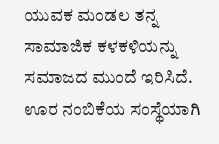ಯುವಕ ಮಂಡಲ ತನ್ನ ಸಾಮಾಜಿಕ ಕಳಕಳಿಯನ್ನು ಸಮಾಜದ ಮುಂದೆ ಇರಿಸಿದೆ. ಊರ ನಂಬಿಕೆಯ ಸಂಸ್ಥೆಯಾಗಿ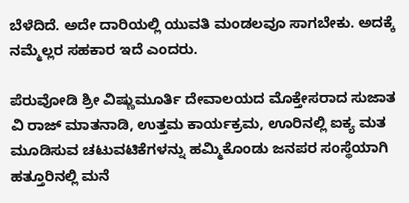ಬೆಳೆದಿದೆ. ಅದೇ ದಾರಿಯಲ್ಲಿ ಯುವತಿ ಮಂಡಲವೂ ಸಾಗಬೇಕು. ಅದಕ್ಕೆ ನಮ್ಮೆಲ್ಲರ ಸಹಕಾರ ಇದೆ ಎಂದರು.

ಪೆರುವೋಡಿ ಶ್ರೀ ವಿಷ್ಣುಮೂರ್ತಿ ದೇವಾಲಯದ ಮೊಕ್ತೇಸರಾದ ಸುಜಾತ ವಿ ರಾಜ್ ಮಾತನಾಡಿ, ಉತ್ತಮ ಕಾರ್ಯಕ್ರಮ, ಊರಿನಲ್ಲಿ ಐಕ್ಯ ಮತ ಮೂಡಿಸುವ ಚಟುವಟಿಕೆಗಳನ್ನು ಹಮ್ಮಿಕೊಂಡು ಜನಪರ ಸಂಸ್ಥೆಯಾಗಿ ಹತ್ತೂರಿನಲ್ಲಿ ಮನೆ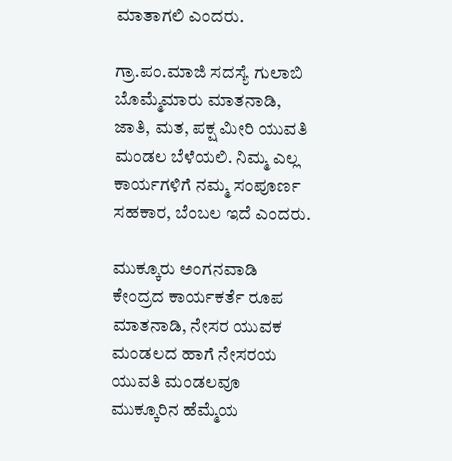ಮಾತಾಗಲಿ ಎಂದರು.

ಗ್ರಾ.ಪಂ.ಮಾಜಿ‌ ಸದಸ್ಯೆ ಗುಲಾಬಿ ಬೊಮ್ಮೆಮಾರು ಮಾತನಾಡಿ, ಜಾತಿ, ಮತ, ಪಕ್ಷ ಮೀರಿ ಯುವತಿ ಮಂಡಲ ಬೆಳೆಯಲಿ. ನಿಮ್ಮ ಎಲ್ಲ ಕಾರ್ಯಗಳಿಗೆ ನಮ್ಮ ಸಂಪೂರ್ಣ ಸಹಕಾರ, ಬೆಂಬಲ ಇದೆ ಎಂದರು.

ಮುಕ್ಕೂರು ಅಂಗನವಾಡಿ ಕೇಂದ್ರದ ಕಾರ್ಯಕರ್ತೆ ರೂಪ ಮಾತನಾಡಿ, ನೇಸರ ಯುವಕ ಮಂಡಲದ ಹಾಗೆ ನೇಸರಯ ಯುವತಿ ಮಂಡಲವೂ ಮುಕ್ಕೂರಿನ ಹೆಮ್ಮೆಯ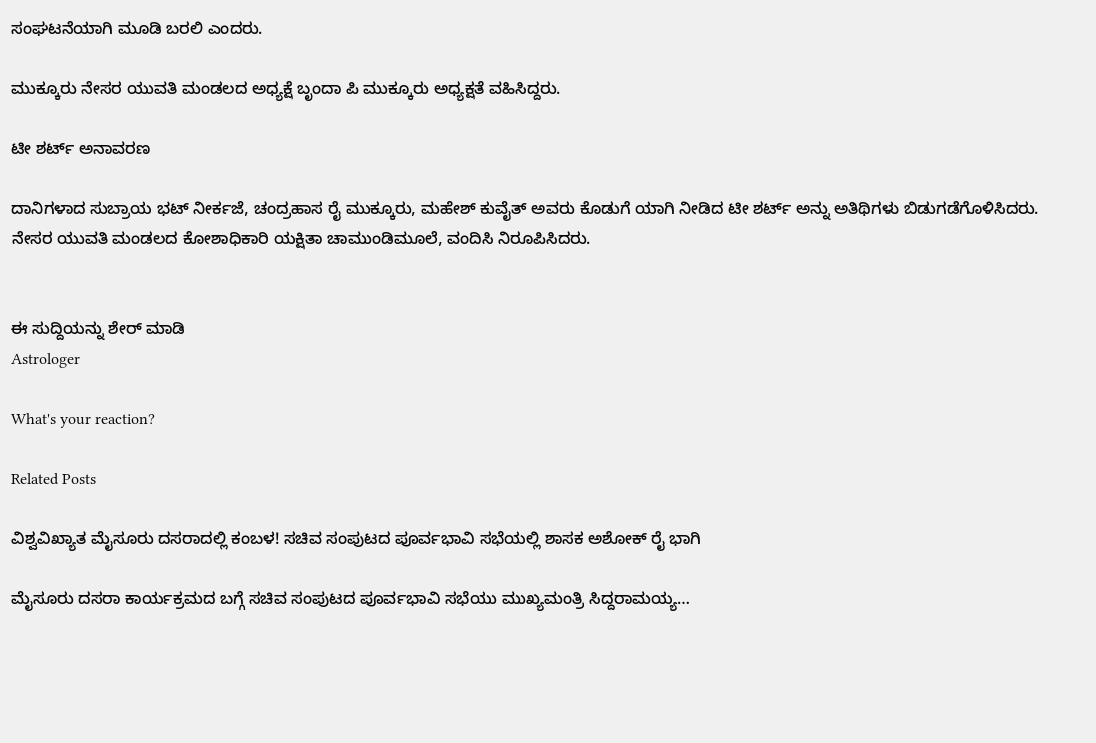ಸಂಘಟನೆಯಾಗಿ ಮೂಡಿ ಬರಲಿ ಎಂದರು.

ಮುಕ್ಕೂರು ನೇಸರ ಯುವತಿ ಮಂಡಲದ ಅಧ್ಯಕ್ಷೆ ಬೃಂದಾ ಪಿ ಮುಕ್ಕೂರು ಅಧ್ಯಕ್ಷತೆ ವಹಿಸಿದ್ದರು.

ಟೀ ಶರ್ಟ್ ಅನಾವರಣ

ದಾನಿಗಳಾದ ಸುಬ್ರಾಯ ಭಟ್ ನೀರ್ಕಜೆ, ಚಂದ್ರಹಾಸ ರೈ ಮುಕ್ಕೂರು, ಮಹೇಶ್ ಕುವೈತ್ ಅವರು ಕೊಡುಗೆ ಯಾಗಿ ನೀಡಿದ ಟೀ ಶರ್ಟ್ ಅನ್ನು ಅತಿಥಿಗಳು ಬಿಡುಗಡೆಗೊಳಿಸಿದರು. ನೇಸರ ಯುವತಿ ಮಂಡಲದ ಕೋಶಾಧಿಕಾರಿ ಯಕ್ಷಿತಾ ಚಾಮುಂಡಿಮೂಲೆ, ವಂದಿಸಿ ನಿರೂಪಿಸಿದರು.


ಈ ಸುದ್ದಿಯನ್ನು ಶೇರ್ ಮಾಡಿ
Astrologer

What's your reaction?

Related Posts

ವಿಶ್ವವಿಖ್ಯಾತ ಮೈಸೂರು ದಸರಾದಲ್ಲಿ ಕಂಬಳ! ಸಚಿವ ಸಂಪುಟದ ಪೂರ್ವಭಾವಿ ಸಭೆಯಲ್ಲಿ‌ ಶಾಸಕ ಅಶೋಕ್ ರೈ ಭಾಗಿ

ಮೈಸೂರು ದಸರಾ ಕಾರ್ಯಕ್ರಮದ ಬಗ್ಗೆ ಸಚಿವ ಸಂಪುಟದ ಪೂರ್ವಭಾವಿ ಸಭೆಯು ಮುಖ್ಯಮಂತ್ರಿ ಸಿದ್ದರಾಮಯ್ಯ…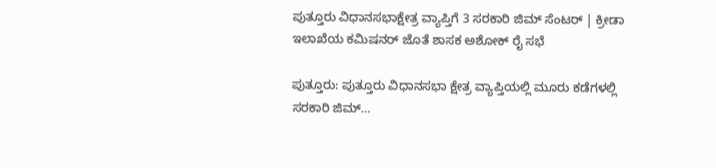ಪುತ್ತೂರು ವಿಧಾನಸಭಾಕ್ಷೇತ್ರ ವ್ಯಾಪ್ತಿಗೆ 3 ಸರಕಾರಿ ಜಿಮ್ ಸೆಂಟರ್ | ಕ್ರೀಡಾ ಇಲಾಖೆಯ ಕಮಿಷನರ್ ಜೊತೆ ಶಾಸಕ ಅಶೋಕ್ ರೈ ಸಭೆ

ಪುತ್ತೂರು: ಪುತ್ತೂರು ವಿಧಾನಸಭಾ ಕ್ಷೇತ್ರ ವ್ಯಾಪ್ತಿಯಲ್ಲಿ ಮೂರು ಕಡೆಗಳಲ್ಲಿ ಸರಕಾರಿ ಜಿಮ್…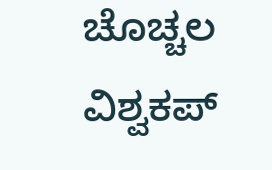ಚೊಚ್ಚಲ ವಿಶ್ವಕಪ್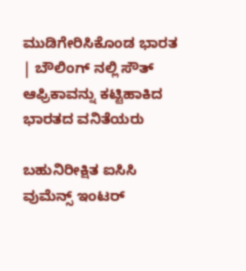ಮುಡಿಗೇರಿಸಿಕೊಂಡ ಭಾರತ | ಬೌಲಿಂಗ್ ನಲ್ಲಿ ಸೌತ್ ಆಫ್ರಿಕಾವನ್ನು ಕಟ್ಟಿಹಾಕಿದ ಭಾರತದ ವನಿತೆಯರು

ಬಹುನಿರೀಕ್ಷಿತ ಐಸಿಸಿ ವುಮೆನ್ಸ್ ಇಂಟರ್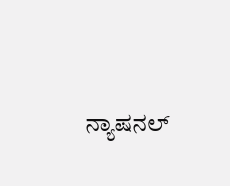ನ್ಯಾಷನಲ್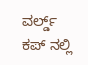ವರ್ಲ್ಡ್ ಕಪ್ ನಲ್ಲಿ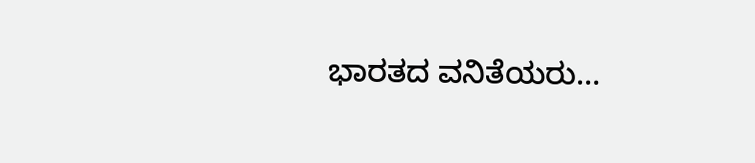ಭಾರತದ ವನಿತೆಯರು…